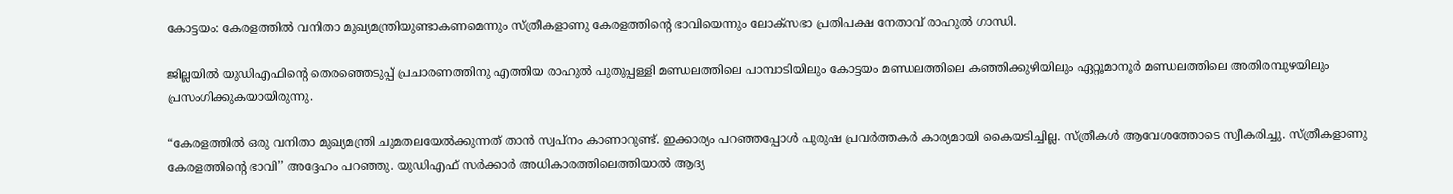കോട്ടയം: കേരളത്തില്‍ വനിതാ മുഖ്യമന്ത്രിയുണ്ടാകണമെന്നും സ്ത്രീകളാണു കേരളത്തിന്‍റെ ഭാവിയെന്നും ലോക്‌സഭാ പ്രതിപക്ഷ നേതാവ് രാഹുല്‍ ഗാന്ധി.

ജില്ലയില്‍ യുഡിഎഫിന്‍റെ തെരഞ്ഞെടുപ്പ് പ്രചാരണത്തിനു എത്തിയ രാഹുല്‍ പുതുപ്പള്ളി മണ്ഡലത്തിലെ പാമ്പാടിയിലും കോട്ടയം മണ്ഡലത്തിലെ കഞ്ഞിക്കുഴിയിലും ഏറ്റൂമാനൂര്‍ മണ്ഡലത്തിലെ അതിരമ്പുഴയിലും പ്രസംഗിക്കുകയായിരുന്നു.

“കേരളത്തില്‍ ഒരു വനിതാ മുഖ്യമന്ത്രി ചുമതലയേല്‍ക്കുന്നത് താന്‍ സ്വപ്‌നം കാണാറുണ്ട്. ഇക്കാര്യം പറഞ്ഞപ്പോള്‍ പുരുഷ പ്രവര്‍ത്തകര്‍ കാര്യമായി കൈയടിച്ചില്ല. സ്ത്രീകള്‍ ആവേശത്തോടെ സ്വീകരിച്ചു. സ്ത്രീകളാണു കേരളത്തിന്‍റെ ഭാവി’’ അദ്ദേഹം പറഞ്ഞു. യുഡിഎഫ് സര്‍ക്കാര്‍ അധികാരത്തിലെത്തിയാല്‍ ആദ്യ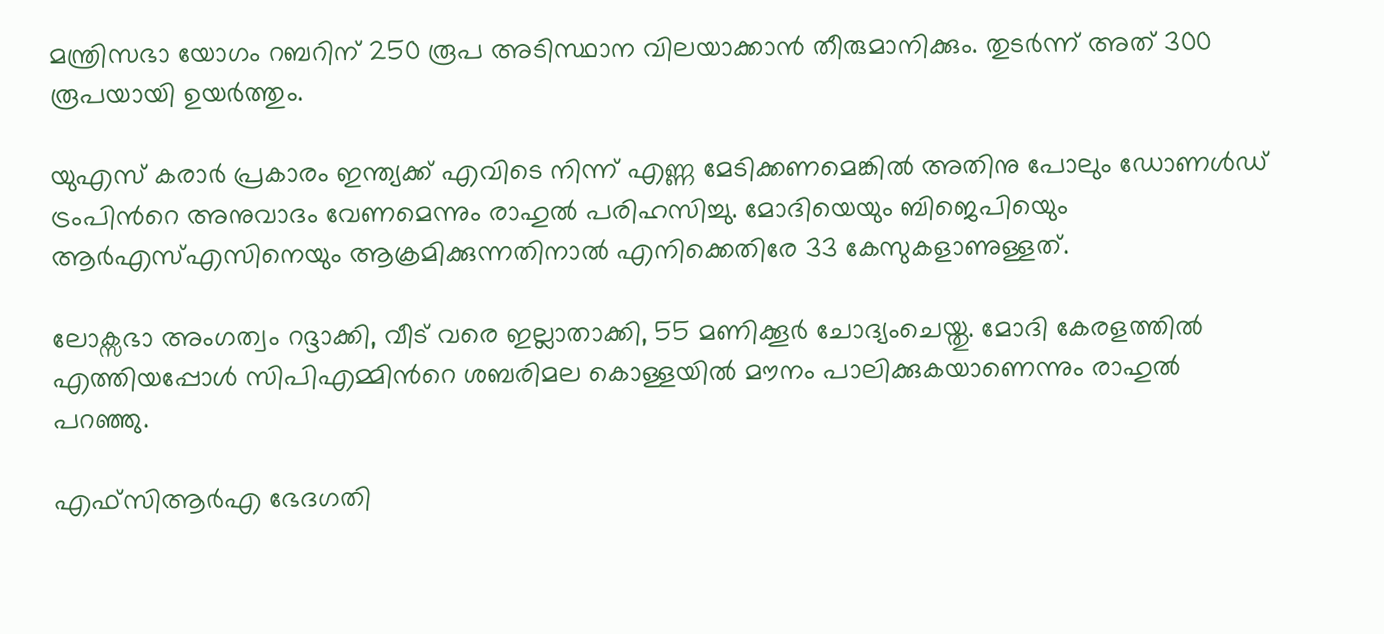മന്ത്രിസഭാ യോഗം റബറിന് 250 രൂപ അടിസ്ഥാന വിലയാക്കാന്‍ തീരുമാനിക്കും. തുടര്‍ന്ന് അത് 300 രൂപയായി ഉയര്‍ത്തും.

യുഎസ് കരാർ പ്രകാരം ഇന്ത്യക്ക് എവിടെ നിന്ന് എണ്ണ മേടിക്കണമെങ്കില്‍ അതിനു പോലും ഡോണള്‍ഡ് ട്രംപിന്‍റെ അനുവാദം വേണമെന്നും രാഹുല്‍ പരിഹസിച്ചു. മോദിയെയും ബിജെപിയെും ആര്‍എസ്എസിനെയും ആക്രമിക്കുന്നതിനാല്‍ എനിക്കെതിരേ 33 കേസുകളാണുള്ളത്.

ലോക്സഭാ അംഗത്വം റദ്ദാക്കി, വീട് വരെ ഇല്ലാതാക്കി, 55 മണിക്കൂർ ചോദ്യംചെയ്തു. മോദി കേരളത്തില്‍ എത്തിയപ്പോള്‍ സിപിഎമ്മിന്‍റെ ശബരിമല കൊള്ളയില്‍ മൗനം പാലിക്കുകയാണെന്നും രാഹുൽ പറഞ്ഞു.

എഫ്‌സിആര്‍എ ഭേദഗതി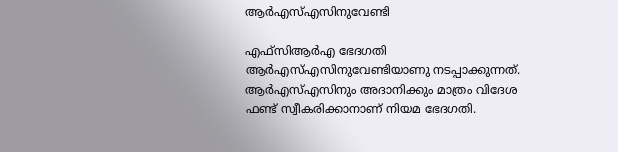ആര്‍എസ്എസിനുവേണ്ടി

എഫ്‌സിആര്‍എ ഭേദഗതി ആര്‍എസ്എസിനുവേണ്ടിയാണു നടപ്പാക്കുന്നത്. ആര്‍എസ്എസിനും അദാനിക്കും മാത്രം വിദേശ ഫണ്ട് സ്വീകരിക്കാനാണ് നിയമ ഭേദഗതി.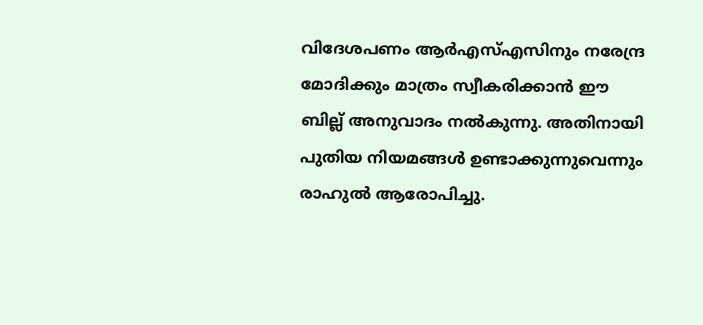വിദേശപണം ആര്‍എസ്എസിനും നരേന്ദ്ര മോദിക്കും മാത്രം സ്വീകരിക്കാന്‍ ഈ ബില്ല് അനുവാദം നല്‍കുന്നു. അതിനായി പുതിയ നിയമങ്ങള്‍ ഉണ്ടാക്കുന്നുവെന്നും രാഹുല്‍ ആരോപിച്ചു.